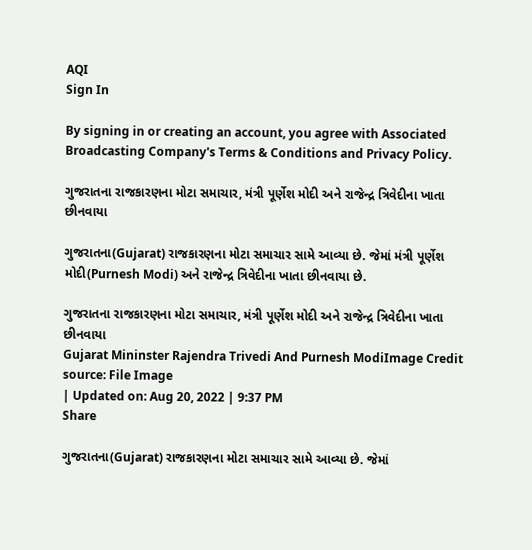AQI
Sign In

By signing in or creating an account, you agree with Associated Broadcasting Company's Terms & Conditions and Privacy Policy.

ગુજરાતના રાજકારણના મોટા સમાચાર, મંત્રી પૂર્ણેશ મોદી અને રાજેન્દ્ર ત્રિવેદીના ખાતા છીનવાયા

ગુજરાતના(Gujarat) રાજકારણના મોટા સમાચાર સામે આવ્યા છે. જેમાં મંત્રી પૂર્ણેશ મોદી(Purnesh Modi) અને રાજેન્દ્ર ત્રિવેદીના ખાતા છીનવાયા છે.

ગુજરાતના રાજકારણના મોટા સમાચાર, મંત્રી પૂર્ણેશ મોદી અને રાજેન્દ્ર ત્રિવેદીના ખાતા છીનવાયા
Gujarat Mininster Rajendra Trivedi And Purnesh ModiImage Credit source: File Image
| Updated on: Aug 20, 2022 | 9:37 PM
Share

ગુજરાતના(Gujarat) રાજકારણના મોટા સમાચાર સામે આવ્યા છે. જેમાં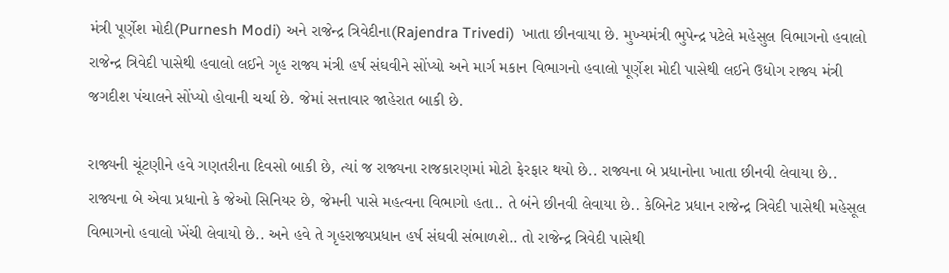મંત્રી પૂર્ણેશ મોદી(Purnesh Modi) અને રાજેન્દ્ર ત્રિવેદીના(Rajendra Trivedi)  ખાતા છીનવાયા છે. મુખ્યમંત્રી ભુપેન્દ્ર પટેલે મહેસુલ વિભાગનો હવાલો રાજેન્દ્ર ત્રિવેદી પાસેથી હવાલો લઈને ગૃહ રાજ્ય મંત્રી હર્ષ સંઘવીને સોંપ્યો અને માર્ગ મકાન વિભાગનો હવાલો પૂર્ણેશ મોદી પાસેથી લઈને ઉધોગ રાજ્ય મંત્રી જગદીશ પંચાલને સોંપ્યો હોવાની ચર્ચા છે. જેમાં સત્તાવાર જાહેરાત બાકી છે.

રાજ્યની ચૂંટણીને હવે ગણતરીના દિવસો બાકી છે, ત્યાં જ રાજ્યના રાજકારણમાં મોટો ફેરફાર થયો છે.. રાજ્યના બે પ્રધાનોના ખાતા છીનવી લેવાયા છે.. રાજ્યના બે એવા પ્રધાનો કે જેઓ સિનિયર છે, જેમની પાસે મહત્વના વિભાગો હતા.. તે બંને છીનવી લેવાયા છે.. કેબિનેટ પ્રધાન રાજેન્દ્ર ત્રિવેદી પાસેથી મહેસૂલ વિભાગનો હવાલો ખેંચી લેવાયો છે.. અને હવે તે ગૃહરાજ્યપ્રધાન હર્ષ સંઘવી સંભાળશે.. તો રાજેન્દ્ર ત્રિવેદી પાસેથી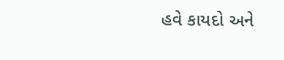હવે કાયદો અને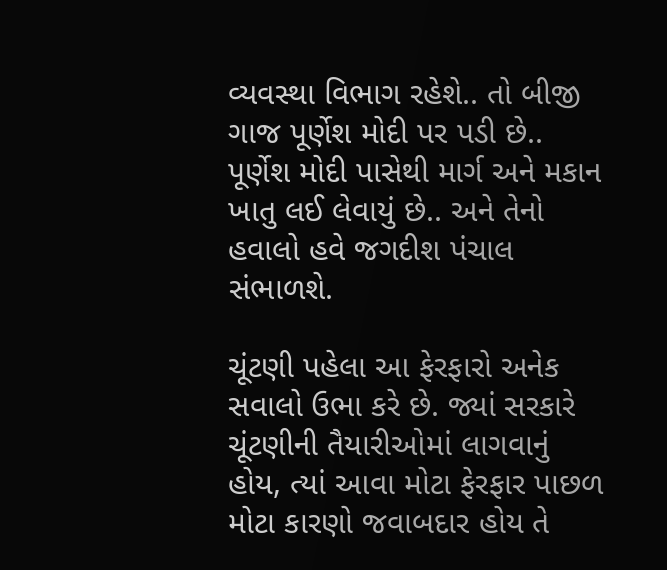વ્યવસ્થા વિભાગ રહેશે.. તો બીજી ગાજ પૂર્ણેશ મોદી પર પડી છે.. પૂર્ણેશ મોદી પાસેથી માર્ગ અને મકાન ખાતુ લઈ લેવાયું છે.. અને તેનો હવાલો હવે જગદીશ પંચાલ સંભાળશે.

ચૂંટણી પહેલા આ ફેરફારો અનેક સવાલો ઉભા કરે છે. જ્યાં સરકારે ચૂંટણીની તૈયારીઓમાં લાગવાનું હોય, ત્યાં આવા મોટા ફેરફાર પાછળ મોટા કારણો જવાબદાર હોય તે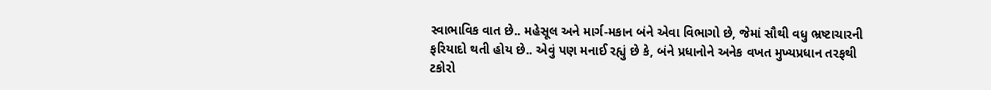સ્વાભાવિક વાત છે.. મહેસૂલ અને માર્ગ-મકાન બંને એવા વિભાગો છે, જેમાં સૌથી વધુ ભ્રષ્ટાચારની ફરિયાદો થતી હોય છે.. એવું પણ મનાઈ રહ્યું છે કે, બંને પ્રધાનોને અનેક વખત મુખ્યપ્રધાન તરફથી ટકોરો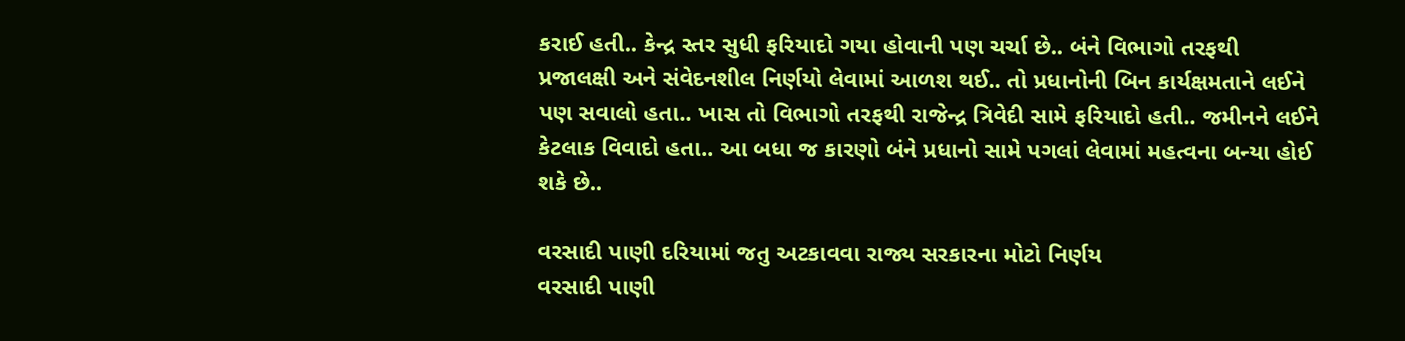કરાઈ હતી.. કેન્દ્ર સ્તર સુધી ફરિયાદો ગયા હોવાની પણ ચર્ચા છે.. બંને વિભાગો તરફથી પ્રજાલક્ષી અને સંવેદનશીલ નિર્ણયો લેવામાં આળશ થઈ.. તો પ્રધાનોની બિન કાર્યક્ષમતાને લઈને પણ સવાલો હતા.. ખાસ તો વિભાગો તરફથી રાજેન્દ્ર ત્રિવેદી સામે ફરિયાદો હતી.. જમીનને લઈને કેટલાક વિવાદો હતા.. આ બધા જ કારણો બંને પ્રધાનો સામે પગલાં લેવામાં મહત્વના બન્યા હોઈ શકે છે..

વરસાદી પાણી દરિયામાં જતુ અટકાવવા રાજ્ય સરકારના મોટો નિર્ણય
વરસાદી પાણી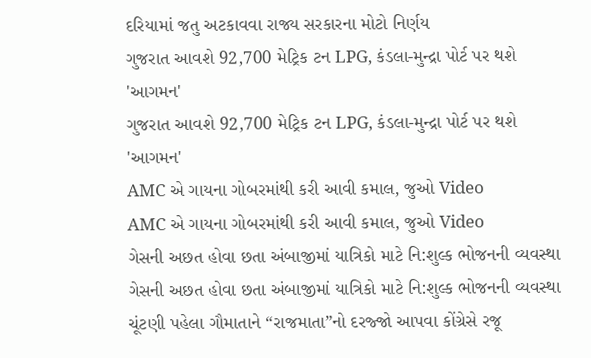દરિયામાં જતુ અટકાવવા રાજ્ય સરકારના મોટો નિર્ણય
ગુજરાત આવશે 92,700 મેટ્રિક ટન LPG, કંડલા-મુન્દ્રા પોર્ટ પર થશે 'આગમન'
ગુજરાત આવશે 92,700 મેટ્રિક ટન LPG, કંડલા-મુન્દ્રા પોર્ટ પર થશે 'આગમન'
AMC એ ગાયના ગોબરમાંથી કરી આવી કમાલ, જુઓ Video
AMC એ ગાયના ગોબરમાંથી કરી આવી કમાલ, જુઓ Video
ગેસની અછત હોવા છતા અંબાજીમાં યાત્રિકો માટે નિ:શુલ્ક ભોજનની વ્યવસ્થા
ગેસની અછત હોવા છતા અંબાજીમાં યાત્રિકો માટે નિ:શુલ્ક ભોજનની વ્યવસ્થા
ચૂંટણી પહેલા ગૌમાતાને “રાજમાતા”નો દરજ્જો આપવા કોંગ્રેસે રજૂ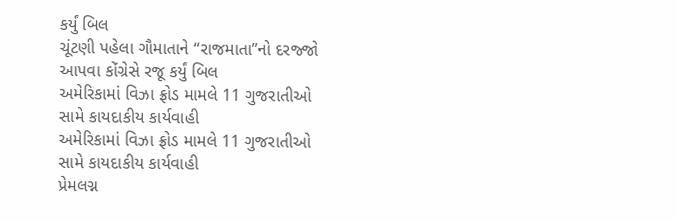કર્યું બિલ
ચૂંટણી પહેલા ગૌમાતાને “રાજમાતા”નો દરજ્જો આપવા કોંગ્રેસે રજૂ કર્યું બિલ
અમેરિકામાં વિઝા ફ્રોડ મામલે 11 ગુજરાતીઓ સામે કાયદાકીય કાર્યવાહી
અમેરિકામાં વિઝા ફ્રોડ મામલે 11 ગુજરાતીઓ સામે કાયદાકીય કાર્યવાહી
પ્રેમલગ્ન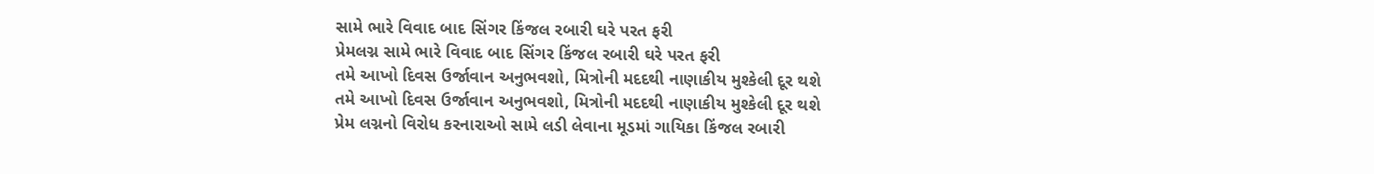સામે ભારે વિવાદ બાદ સિંગર કિંજલ રબારી ઘરે પરત ફરી
પ્રેમલગ્ન સામે ભારે વિવાદ બાદ સિંગર કિંજલ રબારી ઘરે પરત ફરી
તમે આખો દિવસ ઉર્જાવાન અનુભવશો, મિત્રોની મદદથી નાણાકીય મુશ્કેલી દૂર થશે
તમે આખો દિવસ ઉર્જાવાન અનુભવશો, મિત્રોની મદદથી નાણાકીય મુશ્કેલી દૂર થશે
પ્રેમ લગ્નનો વિરોધ કરનારાઓ સામે લડી લેવાના મૂડમાં ગાયિકા કિંજલ રબારી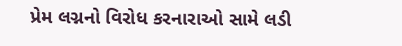પ્રેમ લગ્નનો વિરોધ કરનારાઓ સામે લડી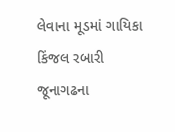લેવાના મૂડમાં ગાયિકા કિંજલ રબારી
જૂનાગઢના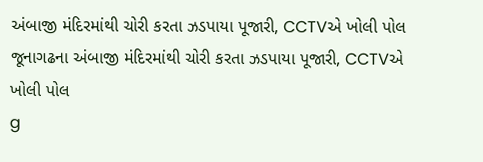અંબાજી મંદિરમાંથી ચોરી કરતા ઝડપાયા પૂજારી, CCTVએ ખોલી પોલ
જૂનાગઢના અંબાજી મંદિરમાંથી ચોરી કરતા ઝડપાયા પૂજારી, CCTVએ ખોલી પોલ
g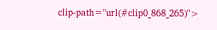clip-path="url(#clip0_868_265)">